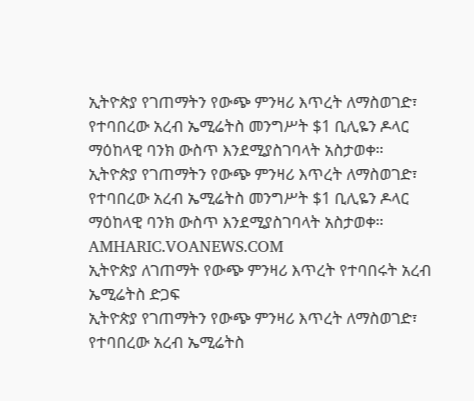ኢትዮጵያ የገጠማትን የውጭ ምንዛሪ እጥረት ለማስወገድ፣ የተባበረው አረብ ኤሚሬትስ መንግሥት $1 ቢሊዬን ዶላር ማዕከላዊ ባንክ ውስጥ እንደሚያስገባላት አስታወቀ።
ኢትዮጵያ የገጠማትን የውጭ ምንዛሪ እጥረት ለማስወገድ፣ የተባበረው አረብ ኤሚሬትስ መንግሥት $1 ቢሊዬን ዶላር ማዕከላዊ ባንክ ውስጥ እንደሚያስገባላት አስታወቀ።
AMHARIC.VOANEWS.COM
ኢትዮጵያ ለገጠማት የውጭ ምንዛሪ እጥረት የተባበሩት አረብ ኤሚሬትስ ድጋፍ
ኢትዮጵያ የገጠማትን የውጭ ምንዛሪ እጥረት ለማስወገድ፣ የተባበረው አረብ ኤሚሬትስ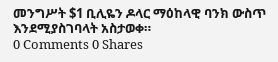መንግሥት $1 ቢሊዬን ዶላር ማዕከላዊ ባንክ ውስጥ እንደሚያስገባላት አስታወቀ።
0 Comments 0 Shares